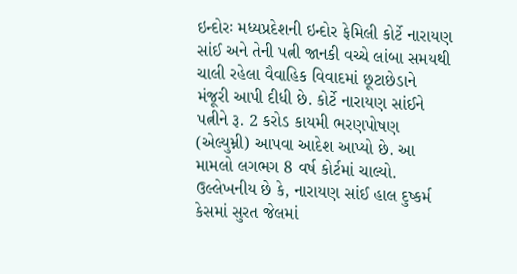ઇન્દોરઃ મધ્યપ્રદેશની ઇન્દોર ફેમિલી કોર્ટે નારાયણ સાંઈ અને તેની પત્ની જાનકી વચ્ચે લાંબા સમયથી ચાલી રહેલા વૈવાહિક વિવાદમાં છૂટાછેડાને મંજૂરી આપી દીધી છે. કોર્ટે નારાયણ સાંઈને પત્નીને રૂ. 2 કરોડ કાયમી ભરણપોષણ (એલ્યુમ્ની) આપવા આદેશ આપ્યો છે. આ મામલો લગભગ 8 વર્ષ કોર્ટમાં ચાલ્યો. ઉલ્લેખનીય છે કે, નારાયણ સાંઈ હાલ દુષ્કર્મ કેસમાં સુરત જેલમાં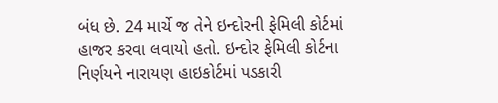બંધ છે. 24 માર્ચે જ તેને ઇન્દોરની ફેમિલી કોર્ટમાં હાજર કરવા લવાયો હતો. ઇન્દોર ફેમિલી કોર્ટના નિર્ણયને નારાયણ હાઇકોર્ટમાં પડકારી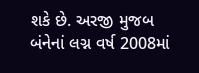શકે છે. અરજી મુજબ બંનેનાં લગ્ન વર્ષ 2008માં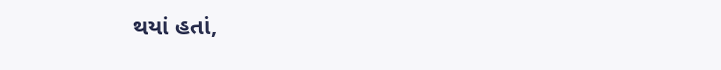થયાં હતાં,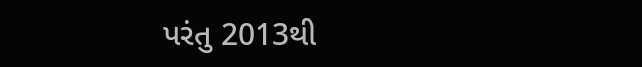પરંતુ 2013થી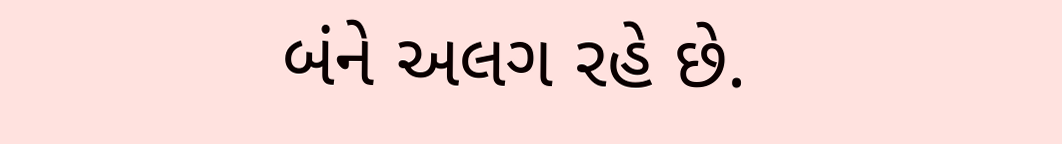બંને અલગ રહે છે.